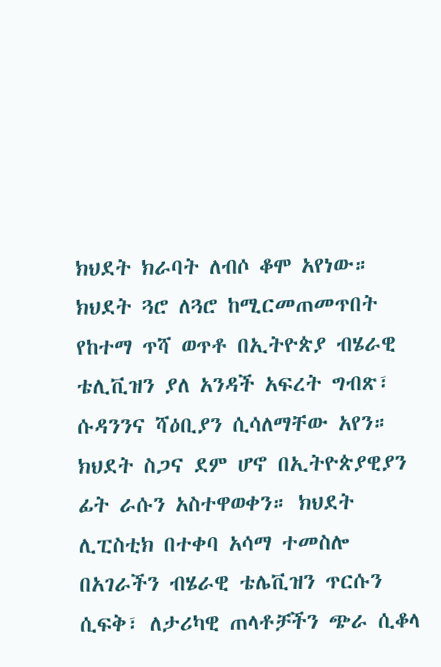ክህደት ክራባት ለብሶ ቆሞ አየነው። ክህደት ጓሮ ለጓሮ ከሚርመጠመጥበት የከተማ ጥሻ ወጥቶ በኢትዮጵያ ብሄራዊ ቴሊቪዝን ያለ አንዳች አፍረት ግብጽ፣ ሱዳንንና ሻዕቢያን ሲሳለማቸው አየን። ክህደት ስጋና ደም ሆኖ በኢትዮጵያዊያን ፊት ራሱን አስተዋወቀን። ክህደት ሊፒስቲክ በተቀባ አሳማ ተመስሎ በአገራችን ብሄራዊ ቴሌቪዝን ጥርሱን ሲፍቅ፣ ለታሪካዊ ጠላቶቻችን ጭራ ሲቆላ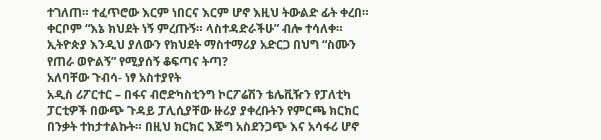ተገለጠ። ተፈጥሮው እርም ነበርና እርም ሆኖ እዚህ ትውልድ ፊት ቀረበ። ቀርቦም “እኔ ክህደት ነኝ ምረጡኝ። ላስተዳድራችሁ” ብሎ ተሳለቀ። ኢትዮጵያ እንዲህ ያለውን የክህደት ማስተማሪያ አድርጋ በህግ “ስሙን የጠራ ወዮልኝ” የሚያሰኝ ቆፍጣና ትጣ?
አለባቸው ጉብሳ- ነፃ አስተያየት
አዲስ ሪፖርተር – በፋና ብሮድካስቲንግ ኮርፖሬሽን ቴሌቪዥን የፓለቲካ ፓርቲዎች በውጭ ጉዳይ ፓሊሲያቸው ዙሪያ ያቀረቡትን የምርጫ ክርክር በንቃት ተከታተልኩት። በዚህ ክርክር እጅግ አስደንጋጭ እና አሳፋሪ ሆኖ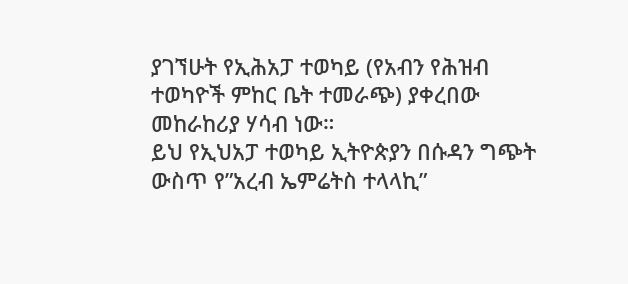ያገኘሁት የኢሕአፓ ተወካይ (የአብን የሕዝብ ተወካዮች ምከር ቤት ተመራጭ) ያቀረበው መከራከሪያ ሃሳብ ነው።
ይህ የኢህአፓ ተወካይ ኢትዮጵያን በሱዳን ግጭት ውስጥ የ”አረብ ኤምሬትስ ተላላኪ”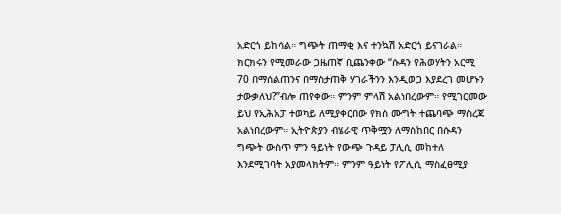አድርጎ ይከሳል። ግጭት ጠማቂ እና ተንኳሽ አድርጎ ይናገራል። ክርክሩን የሚመራው ጋዜጠኛ ቢጨንቀው “ሱዳን የሕወሃትን አርሚ 70 በማሰልጠንና በማስታጠቅ ሃገራችንን እንዲወጋ እያደረገ መሆኑን ታውቃለህ?”ብሎ ጠየቀው። ምንም ምላሽ አልነበረውም። የሚገርመው ይህ የኢሕአፓ ተወካይ ለሚያቀርበው የክስ ሙግት ተጨባጭ ማስረጃ አልነበረውም። ኢትዮጵያን ብሄራዊ ጥቅሟን ለማስከበር በሱዳን ግጭት ውስጥ ምን ዓይነት የውጭ ጉዳይ ፓሊሲ መከተለ እንደሚገባት አያመላክትም። ምንም ዓይነት የፖሊሲ ማስፈፀሚያ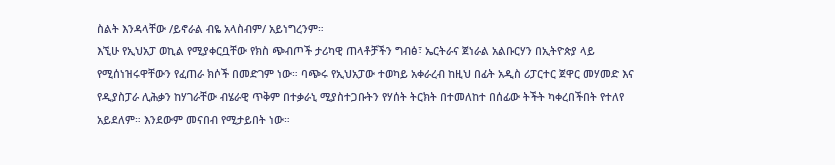ስልት እንዳላቸው /ይኖራል ብዬ አላስብም/ አይነግረንም።
እኚሁ የኢህአፓ ወኪል የሚያቀርቧቸው የክስ ጭብጦች ታሪካዊ ጠላቶቻችን ግብፅ፣ ኤርትራና ጀነራል አልቡርሃን በኢትዮጵያ ላይ የሚሰነዝሩዋቸውን የፈጠራ ክሶች በመድገም ነው። ባጭሩ የኢህአፓው ተወካይ አቀራረብ ከዚህ በፊት አዲስ ሪፓርተር ጀዋር መሃመድ እና የዲያስፓራ ሊሕቃን ከሃገራቸው ብሄራዊ ጥቅም በተቃራኒ ሚያስተጋቡትን የሃሰት ትርክት በተመለከተ በሰፊው ትችት ካቀረበችበት የተለየ አይደለም። እንደውም መናበብ የሚታይበት ነው።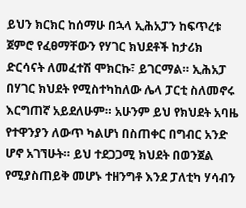ይህን ክርክር ከሰማሁ በኋላ ኢሕአፓን ከፍጥረቱ ጀምሮ የፈፀማቸውን የሃገር ክህደቶች ከታሪክ ድርሳናት ለመፈተሽ ሞክርኩ፣ ይገርማል። ኢሕአፓ በሃገር ክህደት የሚስተካከለው ሌላ ፓርቲ ስለመኖሩ እርግጠኛ አይደለሁም። አሁንም ይህ የክህደት አባዜ የተዋንያን ለውጥ ካልሆነ በስጠቀር በግብር አንድ ሆኖ አገኘሁት። ይህ ተደጋጋሚ ክህደት በወንጀል የሚያስጠይቅ መሆኑ ተዘንግቶ እንደ ፓለቲካ ሃሳብን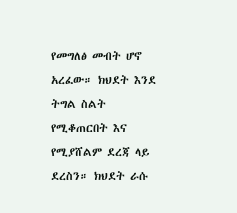የመግለፅ መብት ሆኖ አረፈው። ክህደት እንደ ትግል ስልት የሚቆጠርበት እና የሚያሸልም ደረጃ ላይ ደረስን። ክህደት ራሱ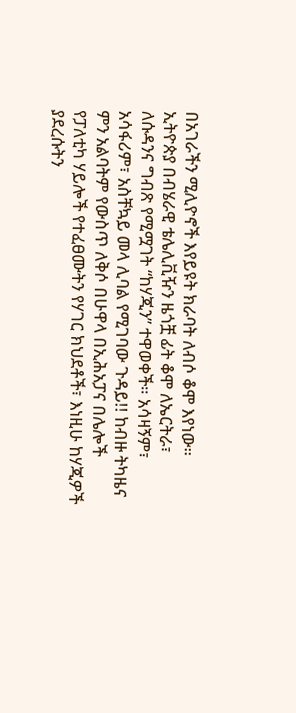በአገራችን ሚሊዮኖች እየይዩት ክራባት ለብሶ ቆሞ እየነው። ኢትዮጵያ በብሄራዊ ቴሌሊቪዥን ዜጎቿ ፊት ቆሞ ለኤርትራ፣ ለሱዳንና ግብጽ የሚሟገት “ከሃጂን” ተዋወቀች። አሳዛኝም፣ አሳፋሪም፣ አስቸኳይ መላ ሊባል የሚገባው ጉዳይ!! ከብዙ ትካዜና ምን አልባትም የውስጥ ለቅሶ በሁዋላ በኢሕአፓና በሌሎች የፓለቲካ ሃይሎች የተፈፀሙትን የሃገር ክህደቶች፣ እነዚሁ ከሃጂዎች ያደረሱትን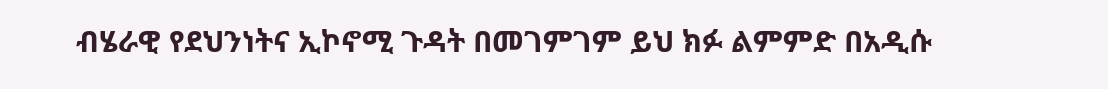ብሄራዊ የደህንነትና ኢኮኖሚ ጉዳት በመገምገም ይህ ክፉ ልምምድ በአዲሱ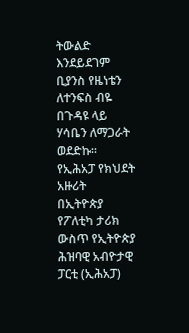ትውልድ እንደይደገም ቢያንስ የዜነቴን ለተንፍስ ብዬ በጉዳዩ ላይ ሃሳቤን ለማጋራት ወደድኩ።
የኢሕአፓ የክህደት አዙሪት
በኢትዮጵያ የፖለቲካ ታሪክ ውስጥ የኢትዮጵያ ሕዝባዊ አብዮታዊ ፓርቲ (ኢሕአፓ)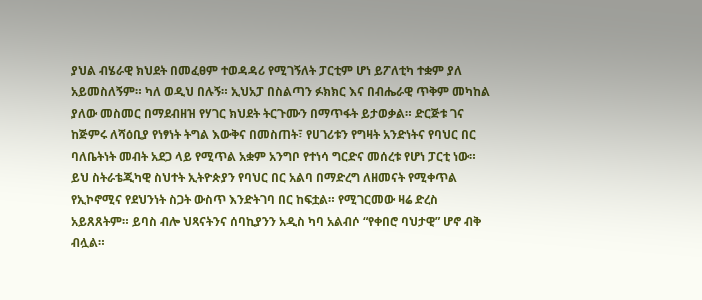ያህል ብሄራዊ ክህደት በመፈፀም ተወዳዳሪ የሚገኝለት ፓርቲም ሆነ ይፖለቲካ ተቋም ያለ አይመስለኝም። ካለ ወዲህ በሉኝ። ኢህአፓ በስልጣን ፉክክር እና በብሔራዊ ጥቅም መካከል ያለው መስመር በማደብዘዝ የሃገር ክህደት ትርጉሙን በማጥፋት ይታወቃል። ድርጅቱ ገና ከጅምሩ ለሻዕቢያ የነፃነት ትግል እውቅና በመስጠት፣ የሀገሪቱን የግዛት አንድነትና የባህር በር ባለቤትነት መብት አደጋ ላይ የሚጥል አቋም አንግቦ የተነሳ ግርድና መሰረቱ የሆነ ፓርቲ ነው። ይህ ስትራቴጂካዊ ስህተት ኢትዮጵያን የባህር በር አልባ በማድረግ ለዘመናት የሚቀጥል የኢኮኖሚና የደህንነት ስጋት ውስጥ እንድትገባ በር ከፍቷል። የሚገርመው ዛሬ ድረስ አይጸጸትም። ይባስ ብሎ ህጻናትንና ሰባኪያንን አዲስ ካባ አልብሶ “የቀበሮ ባህታዊ” ሆኖ ብቅ ብሏል።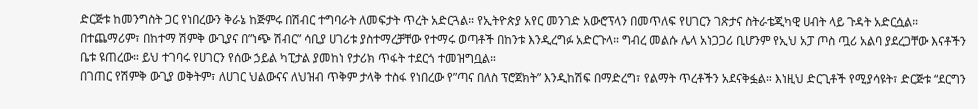ድርጅቱ ከመንግስት ጋር የነበረውን ቅራኔ ከጅምሩ በሽብር ተግባራት ለመፍታት ጥረት አድርጓል። የኢትዮጵያ አየር መንገድ አውሮፕላን በመጥለፍ የሀገርን ገጽታና ስትራቴጂካዊ ሀብት ላይ ጉዳት አድርሷል። በተጨማሪም፣ በከተማ ሽምቅ ውጊያና በ”ነጭ ሽብር” ሳቢያ ሀገሪቱ ያስተማረቻቸው የተማሩ ወጣቶች በከንቱ እንዲረግፉ አድርጉላ። ግብረ መልሱ ሌላ አነጋጋሪ ቢሆንም የኢህ አፓ ጦስ ጧሪ አልባ ያደረጋቸው እናቶችን ቤቱ ዩጠረው። ይህ ተገባሩ የሀገርን የሰው ኃይል ካፒታል ያመከነ የታሪክ ጥፋት ተደርጎ ተመዝግቧል።
በገጠር የሽምቅ ውጊያ ወቅትም፣ ለሀገር ህልውናና ለህዝብ ጥቅም ታላቅ ተስፋ የነበረው የ”ጣና በለስ ፕሮጀክት” እንዲከሽፍ በማድረግ፣ የልማት ጥረቶችን አደናቅፏል። እነዚህ ድርጊቶች የሚያሳዩት፣ ድርጅቱ “ደርግን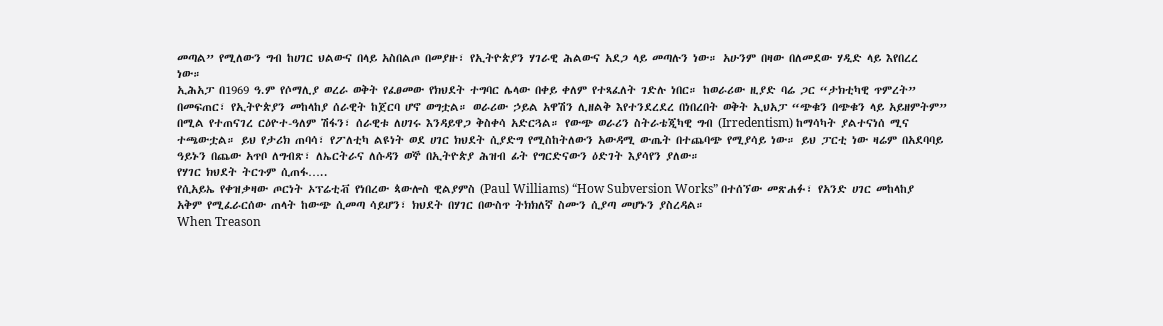መጣል” የሚለውን ግብ ከሀገር ህልውና በላይ አስበልጦ በመያዙ፣ የኢትዮጵያን ሃገራዊ ሕልውና አደጋ ላይ መጣሉን ነው። አሁንም በዛው በለመደው ሃዲድ ላይ እየበረረ ነው።
ኢሕአፓ በ1969 ዓ.ም የሶማሊያ ወረራ ወቅት የፈፀመው የክህደት ተግባር ሌላው በቀይ ቀለም የተጻፈለት ገድሉ ነበር። ከወራሪው ዚያድ ባሬ ጋር “ታክቲካዊ ጥምረት” በመፍጠር፣ የኢትዮጵያን መከላከያ ሰራዊት ከጀርባ ሆኖ ወግቷል። ወራሪው ኃይል አዋሽን ሊዘልቅ እየተንደረደረ በነበረበት ወቅት ኢህአፓ “ጭቁን በጭቁን ላይ አይዘምትም” በሚል የተጠናገረ ርዕዮተ-ዓለም ሽፋን፣ ሰራዊቱ ለሀገሩ እንዳይዋጋ ቅስቀሳ አድርጓል። የውጭ ወራሪን ስትራቴጂካዊ ግብ (Irredentism) ከማሳካት ያልተናነሰ ሚና ተጫውቷል። ይህ የታሪክ ጠባሳ፣ የፖለቲካ ልዩነት ወደ ሀገር ክህደት ሲያድግ የሚስከትለውን አውዳሚ ውጤት በተጨባጭ የሚያሳይ ነው። ይህ ፓርቲ ነው ዛሬም በአደባባይ ዓይኑን በጨው አጥቦ ለግብጽ፣ ለኤርትራና ለሱዳን ወኞ በኢትዮጵያ ሕዝብ ፊት የግርድናውን ዕድገት እያሳየን ያለው።
የሃገር ክህደት ትርጉም ሲጠፋ…..
የሲአይኤ የቀዝቃዛው ጦርነት ኦፕሬቲቭ የነበረው ጳውሎስ ዊልያምስ (Paul Williams) “How Subversion Works” በተሰኘው መጽሐፉ፣ የአንድ ሀገር መከላከያ አቅም የሚፈራርሰው ጠላት ከውጭ ሲመጣ ሳይሆን፣ ክህደት በሃገር በውስጥ ትክክለኛ ስሙን ሲያጣ መሆኑን ያስረዳል።
When Treason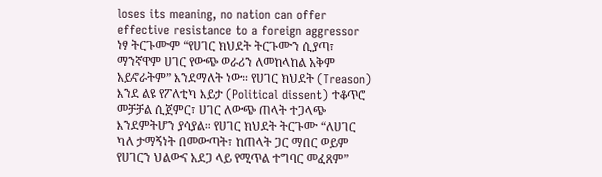loses its meaning, no nation can offer effective resistance to a foreign aggressor
ነፃ ትርጉሙም “የሀገር ክህደት ትርጉሙን ሲያጣ፣ ማንኛዋም ሀገር የውጭ ወራሪን ለመከላከል አቅም አይኖራትም” እንደማለት ነው። የሀገር ክህደት (Treason) እንደ ልዩ የፖለቲካ እይታ (Political dissent) ተቆጥሮ መቻቻል ሲጀምር፣ ሀገር ለውጭ ጠላት ተጋላጭ እንደምትሆን ያሳያል። የሀገር ክህደት ትርጉሙ “ለሀገር ካለ ታማኝነት በመውጣት፣ ከጠላት ጋር ማበር ወይም የሀገርን ህልውና አደጋ ላይ የሚጥል ተግባር መፈጸም”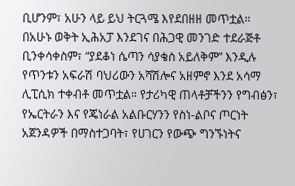ቢሆንም፣ አሁን ላይ ይህ ትርጓሜ እየደበዘዘ መጥቷል።
በአሁኑ ወቅት ኢሕአፓ እንደገና በሕጋዊ መንገድ ተደራጅቶ ቢንቀሳቀስም፣ “ያደቆነ ሴጣን ሳያቄስ አይለቅም” እንዲሉ የጥንቱን አፍራሽ ባህሪውን አሻሽሎና አዘምኖ እንደ አሳማ ሊፒሲክ ተቀብቶ መጥቷል። የታሪካዊ ጠላቶቻችንን የግብፅን፣ የኤርትራን እና የጄነራል አልቡርሃንን የስነ-ልቦና ጦርነት አጀንዳዎች በማስተጋባት፣ የሀገርን የውጭ ግንኙነትና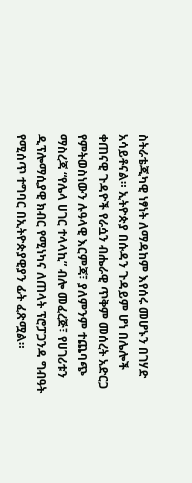ስትራቴጂካዊ ነፃነት ለማዳከም እየሰሩ መሆኑን በገሃድ አሳይቶናል። ኢትዮጵያ በሱዳን ጉዳይም ሆነ በሌሎች ቀጠናዊ ጉዳዮች የራሷን ብሔራዊ ጥቅም መሰረት አድርጋ የምትወስነውን ሉዓላዊ እርምጃ፣ ያለምንም ተጨባጭ ማስረጃ “የሌላ ሀገር ተላላኪ” ብሎ መፈረጅ፣ የሀገሪቱን ዲፕሎማሲያዊ ክብር የሚነካና ለጠላት ፕሮፓጋንዳ ግብዓት የሚሰጥ ተግባር በኢትዮጵያዊያን ፊት ፈጽሟል።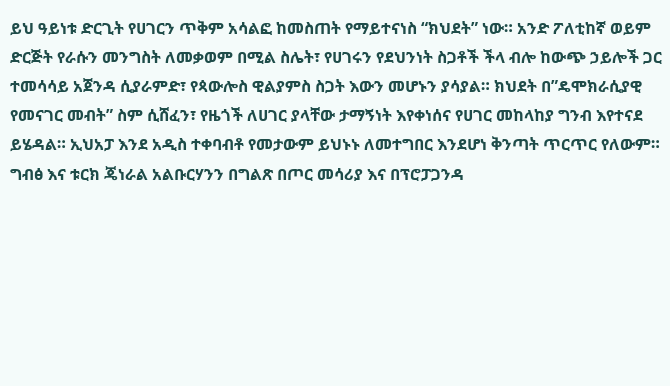ይህ ዓይነቱ ድርጊት የሀገርን ጥቅም አሳልፎ ከመስጠት የማይተናነስ “ክህደት” ነው። አንድ ፖለቲከኛ ወይም ድርጅት የራሱን መንግስት ለመቃወም በሚል ስሌት፣ የሀገሩን የደህንነት ስጋቶች ችላ ብሎ ከውጭ ኃይሎች ጋር ተመሳሳይ አጀንዳ ሲያራምድ፣ የጳውሎስ ዊልያምስ ስጋት እውን መሆኑን ያሳያል። ክህደት በ”ዴሞክራሲያዊ የመናገር መብት” ስም ሲሸፈን፣ የዜጎች ለሀገር ያላቸው ታማኝነት እየቀነሰና የሀገር መከላከያ ግንብ እየተናደ ይሄዳል። ኢህአፓ እንደ አዲስ ተቀባብቶ የመታውም ይህኑኑ ለመተግበር እንደሆነ ቅንጣት ጥርጥር የለውም።
ግብፅ እና ቱርክ ጄነራል አልቡርሃንን በግልጽ በጦር መሳሪያ እና በፕሮፓጋንዳ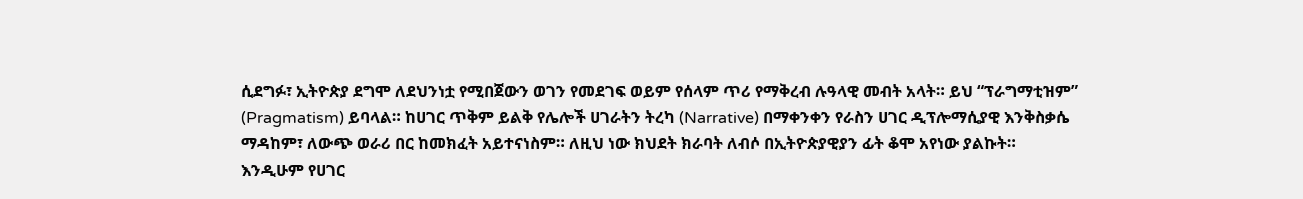ሲደግፉ፣ ኢትዮጵያ ደግሞ ለደህንነቷ የሚበጀውን ወገን የመደገፍ ወይም የሰላም ጥሪ የማቅረብ ሉዓላዊ መብት አላት። ይህ “ፕራግማቲዝም” (Pragmatism) ይባላል። ከሀገር ጥቅም ይልቅ የሌሎች ሀገራትን ትረካ (Narrative) በማቀንቀን የራስን ሀገር ዲፕሎማሲያዊ እንቅስቃሴ ማዳከም፣ ለውጭ ወራሪ በር ከመክፈት አይተናነስም። ለዚህ ነው ክህደት ክራባት ለብሶ በኢትዮጵያዊያን ፊት ቆሞ አየነው ያልኩት።
እንዲሁም የሀገር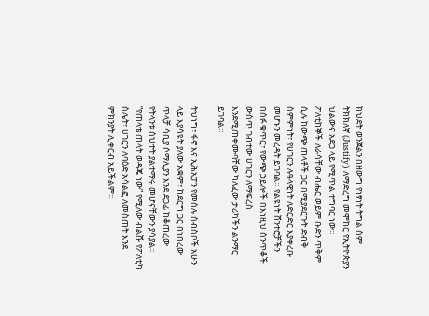ክህደት ወንጀልን በዘውግ የነፃነት ትግል ስም ትክክለኛ (Justify) ለማድረግ መሞከር የኢትዮጵያን ህልውና አደጋ ላይ የሚጥል ተግባር ነው። ፖለቲከኞች ለራሳቸው ብሔር ወይም ቡድን ጥቅም ሲሉ ከውጭ ጠላቶች ጋር በሚያደርጉት ድብቅ ስምምነት፣ የሀገርን ሉዓላዊነት ለድርድር እያቀረቡ መሆኑን መረዳት ይገባል። የልዩነት ሸንተሮቻችን በሰፉ ቁጥር፣ የውጭ ኃይሎች በእነዚህ ስንጥቆች ውስጥ ገብተው ሀገርን ለማፍረስ እንደሚጠቀሙባቸው ካለፈው ታሪካችን ልንማር ይገባል።

ትህነግ፣ ፋኖ እና ኢሕአፓን የመሰሉ ስብስቦች አሁን ላይ እያሳዩት ያለው አቋም፣ ከደርግ ጋር በነበረው ጥላቻ ሳቢያ ሶማሊያን እንደ ደጋፊ ከቆጠረው የትላንቱ ስህተት ያልተማሩ መሆናቸውን ያሳያል። “የጠላቴ ጠላት ወዳጄ ነው” የሚለው ብልሹ የፖለቲካ ስሌት፣ ሀገርን ለባዕድ አሳልፎ ለመስጠት እንደ ምክንያት ሊቀርብ አይችልም።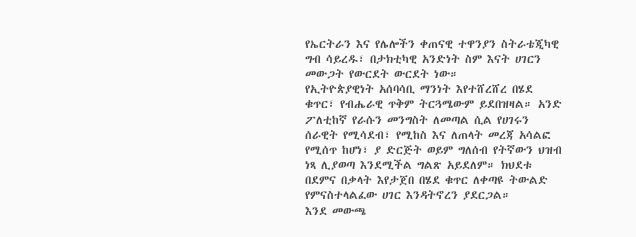የኤርትራን እና የሌሎችን ቀጠናዊ ተዋንያን ስትራቴጂካዊ ግብ ሳይረዱ፣ በታክቲካዊ አንድነት ስም እናት ሀገርን መውጋት የውርደት ውርደት ነው።
የኢትዮጵያዊነት አሰባሳቢ ማንነት እየተሸረሸረ በሄደ ቁጥር፣ የብሔራዊ ጥቅም ትርጓሜውም ይደበዝዛል። አንድ ፖለቲከኛ የራሱን መንግስት ለመጣል ሲል የሀገሩን ሰራዊት የሚሳደብ፣ የሚከስ እና ለጠላት መረጃ አሳልፎ የሚሰጥ ከሆነ፣ ያ ድርጅት ወይም ግለሰብ የትኛውን ህዝብ ነጻ ሊያወጣ እንደሚችል ግልጽ አይደለም። ክህደቱ በደምና በቃላት እየታጀበ በሄደ ቁጥር ለቀጣዩ ትውልድ የምናስተላልፈው ሀገር እንዳትኖረን ያደርጋል።
እንደ መውጫ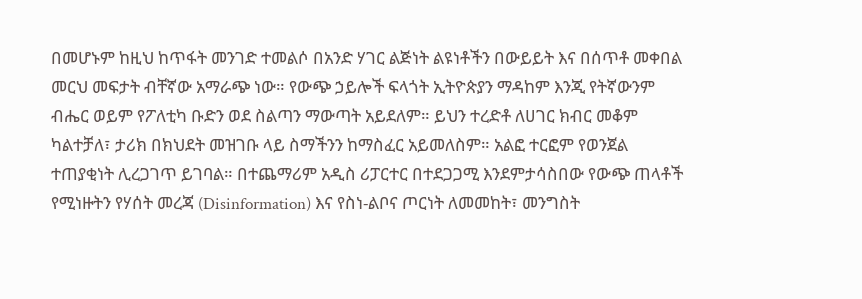በመሆኑም ከዚህ ከጥፋት መንገድ ተመልሶ በአንድ ሃገር ልጅነት ልዩነቶችን በውይይት እና በሰጥቶ መቀበል መርህ መፍታት ብቸኛው አማራጭ ነው። የውጭ ኃይሎች ፍላጎት ኢትዮጵያን ማዳከም እንጂ የትኛውንም ብሔር ወይም የፖለቲካ ቡድን ወደ ስልጣን ማውጣት አይደለም። ይህን ተረድቶ ለሀገር ክብር መቆም ካልተቻለ፣ ታሪክ በክህደት መዝገቡ ላይ ስማችንን ከማስፈር አይመለስም። አልፎ ተርፎም የወንጀል ተጠያቂነት ሊረጋገጥ ይገባል። በተጨማሪም አዲስ ሪፓርተር በተደጋጋሚ እንደምታሳስበው የውጭ ጠላቶች የሚነዙትን የሃሰት መረጃ (Disinformation) እና የስነ-ልቦና ጦርነት ለመመከት፣ መንግስት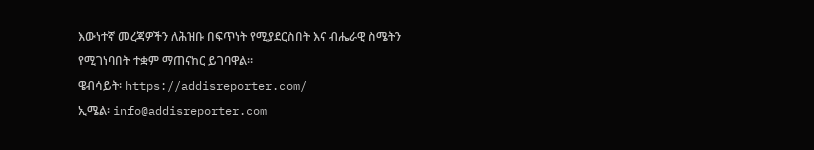እውነተኛ መረጃዎችን ለሕዝቡ በፍጥነት የሚያደርስበት እና ብሔራዊ ስሜትን የሚገነባበት ተቋም ማጠናከር ይገባዋል።
ዌብሳይት፡ https://addisreporter.com/
ኢሜል፡ info@addisreporter.com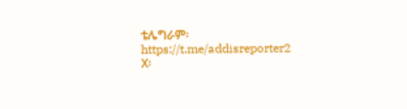ቴሌግራም፡ https://t.me/addisreporter2
X፡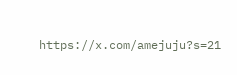https://x.com/amejuju?s=21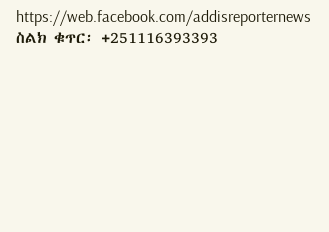https://web.facebook.com/addisreporternews
ስልክ ቁጥር፡ +251116393393